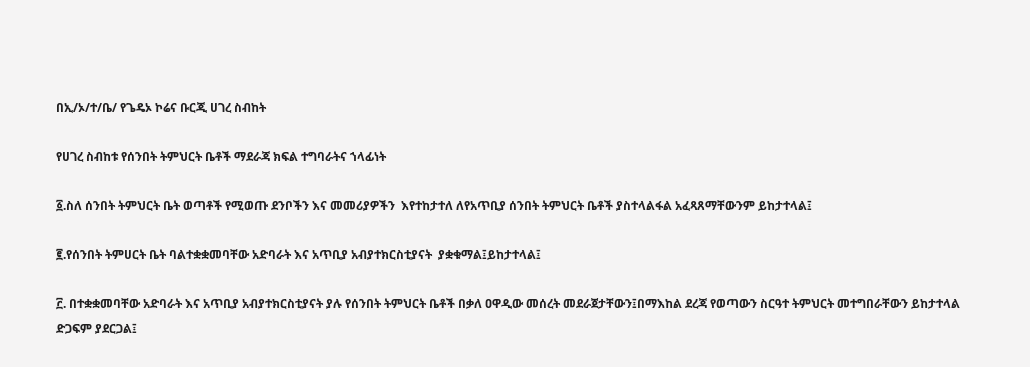በኢ/ኦ/ተ/ቤ/ የጌዴኦ ኮሬና ቡርጂ ሀገረ ስብከት

የሀገረ ስብከቱ የሰንበት ትምህርት ቤቶች ማደራጃ ክፍል ተግባራትና ኀላፊነት

፩.ስለ ሰንበት ትምህርት ቤት ወጣቶች የሚወጡ ደንቦችን እና መመሪያዎችን  እየተከታተለ ለየአጥቢያ ሰንበት ትምህርት ቤቶች ያስተላልፋል አፈጻጸማቸውንም ይከታተላል፤

፪.የሰንበት ትምሀርት ቤት ባልተቋቋመባቸው አድባራት እና አጥቢያ አብያተክርስቲያናት  ያቋቁማል፤ይከታተላል፤

፫. በተቋቋመባቸው አድባራት እና አጥቢያ አብያተክርስቲያናት ያሉ የሰንበት ትምህርት ቤቶች በቃለ ዐዋዲው መሰረት መደራጀታቸውን፤በማእከል ደረጃ የወጣውን ስርዓተ ትምህርት መተግበራቸውን ይከታተላል ድጋፍም ያደርጋል፤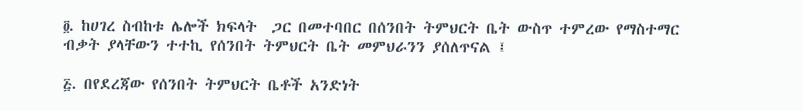፬. ከሀገረ ስብከቱ ሌሎች ክፍላት  ጋር በመተባበር በሰንበት ትምህርት ቤት ውስጥ ተምረው የማስተማር ብቃት ያላቸውን ተተኪ የሰንበት ትምህርት ቤት መምህራንን ያሰለጥናል ፤

፭. በየደረጃው የሰንበት ትምህርት ቤቶች አንድነት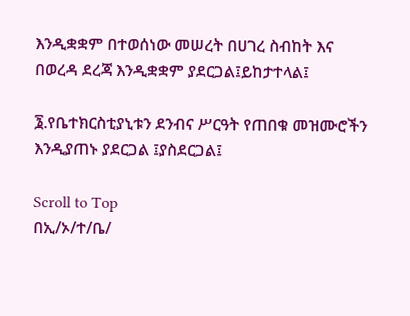እንዲቋቋም በተወሰነው መሠረት በሀገረ ስብከት እና በወረዳ ደረጃ እንዲቋቋም ያደርጋል፤ይከታተላል፤

፮.የቤተክርስቲያኒቱን ደንብና ሥርዓት የጠበቁ መዝሙሮችን እንዲያጠኑ ያደርጋል ፤ያስደርጋል፤

Scroll to Top
በኢ/ኦ/ተ/ቤ/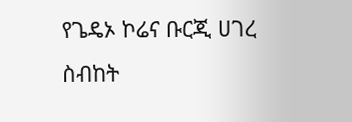የጌዴኦ ኮሬና ቡርጂ ሀገረ ስብከት